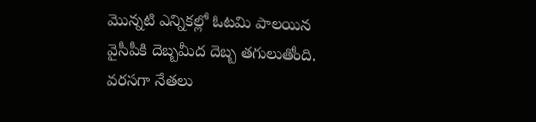మొన్నటి ఎన్నికల్లో ఓటమి పాలయిన వైసీపీకి దెబ్బమీద దెబ్బ తగులుతోంది. వరసగా నేతలు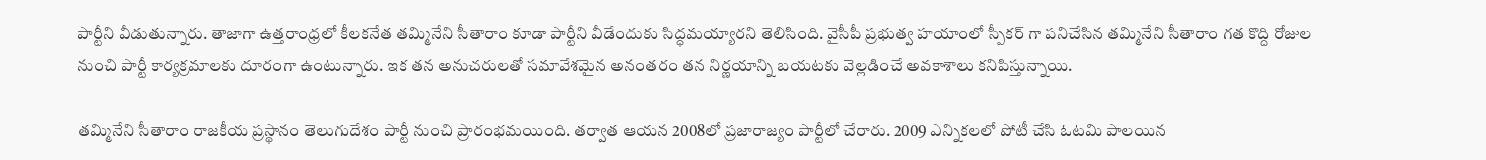పార్టీని వీడుతున్నారు. తాజాగా ఉత్తరాంధ్రలో కీలకనేత తమ్మినేని సీతారాం కూడా పార్టీని వీడేందుకు సిద్ధమయ్యారని తెలిసింది. వైసీపీ ప్రభుత్వ హయాంలో స్పీకర్ గా పనిచేసిన తమ్మినేని సీతారాం గత కొద్ది రోజుల నుంచి పార్టీ కార్యక్రమాలకు దూరంగా ఉంటున్నారు. ఇక తన అనుచరులతో సమావేశమైన అనంతరం తన నిర్ణయాన్ని బయటకు వెల్లడించే అవకాశాలు కనిపిస్తున్నాయి.

తమ్మినేని సీతారాం రాజకీయ ప్రస్థానం తెలుగుదేశం పార్టీ నుంచి ప్రారంభమయింది. తర్వాత ఆయన 2008లో ప్రజారాజ్యం పార్టీలో చేరారు. 2009 ఎన్నికలలో పోటీ చేసి ఓటమి పాలయిన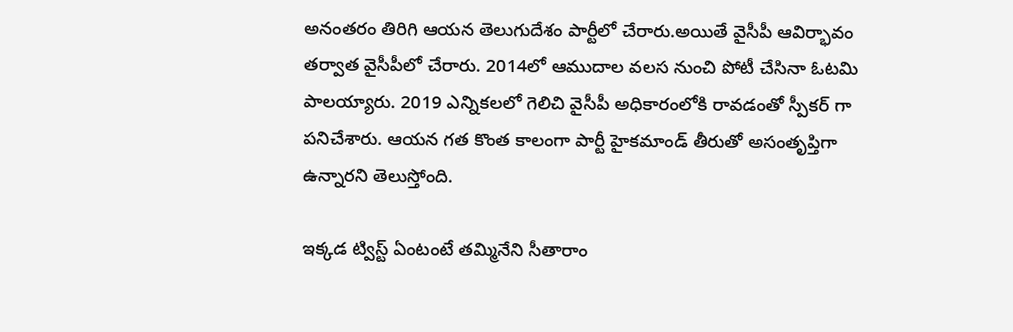అనంతరం తిరిగి ఆయన తెలుగుదేశం పార్టీలో చేరారు.అయితే వైసీపీ ఆవిర్భావం తర్వాత వైసీపీలో చేరారు. 2014లో ఆముదాల వలస నుంచి పోటీ చేసినా ఓటమి పాలయ్యారు. 2019 ఎన్నికలలో గెలిచి వైసీపీ అధికారంలోకి రావడంతో స్పీకర్ గా పనిచేశారు. ఆయన గత కొంత కాలంగా పార్టీ హైకమాండ్ తీరుతో అసంతృప్తిగా ఉన్నారని తెలుస్తోంది.

ఇక్కడ ట్విస్ట్ ఏంటంటే తమ్మినేని సీతారాం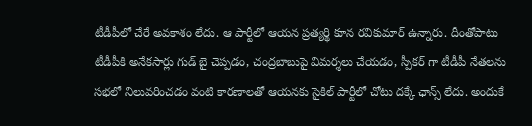టీడీపీలో చేరే అవకాశం లేదు. ఆ పార్టీలో ఆయన ప్రత్యర్థి కూన రవికుమార్ ఉన్నారు. దీంతోపాటు టీడీపీకి అనేకసార్లు గుడ్ బై చెప్పడం, చంద్రబాబుపై విమర్శలు చేయడం, స్పీకర్ గా టీడీపీ నేతలను సభలో నిలువరించడం వంటి కారణాలతో ఆయనకు సైకిల్ పార్టీలో చోటు దక్కే ఛాన్స్ లేదు. అందుకే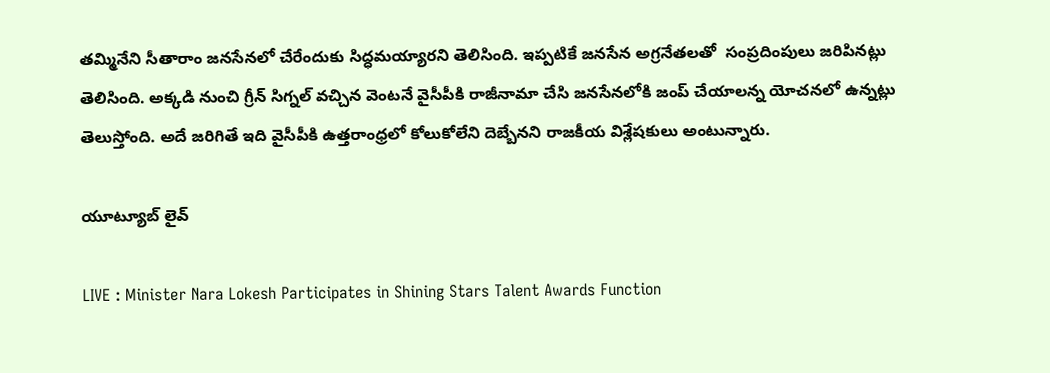తమ్మినేని సీతారాం జనసేనలో చేరేందుకు సిద్ధమయ్యారని తెలిసింది. ఇప్పటికే జనసేన అగ్రనేతలతో  సంప్రదింపులు జరిపినట్లు తెలిసింది. అక్కడి నుంచి గ్రీన్ సిగ్నల్ వచ్చిన వెంటనే వైసీపీకి రాజీనామా చేసి జనసేనలోకి జంప్ చేయాలన్న యోచనలో ఉన్నట్లు తెలుస్తోంది. అదే జరిగితే ఇది వైసీపీకి ఉత్తరాంధ్రలో కోలుకోలేని దెబ్బేనని రాజకీయ విశ్లేషకులు అంటున్నారు.

యూట్యూబ్ లైవ్

LIVE : Minister Nara Lokesh Participates in Shining Stars Talent Awards Function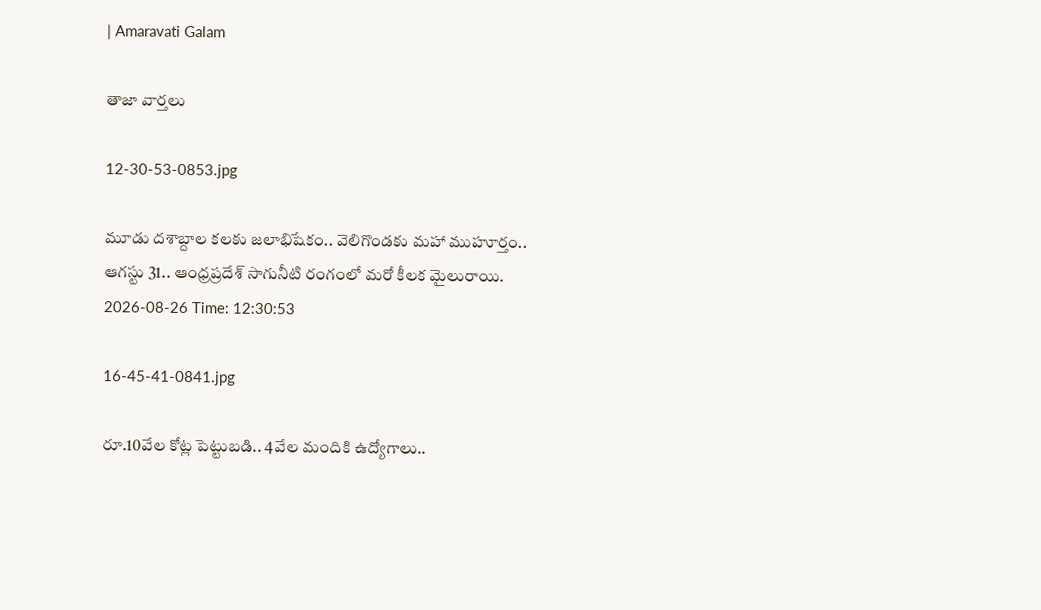| Amaravati Galam

తాజా వార్తలు

12-30-53-0853.jpg

మూడు దశాబ్దాల కలకు జలాభిషేకం.. వెలిగొండకు మహా ముహూర్తం.. ఆగస్టు 31.. ఆంధ్రప్రదేశ్ సాగునీటి రంగంలో మరో కీలక మైలురాయి.
2026-08-26 Time: 12:30:53

16-45-41-0841.jpg

రూ.10వేల కోట్ల పెట్టుబడి.. 4వేల మందికి ఉద్యోగాలు..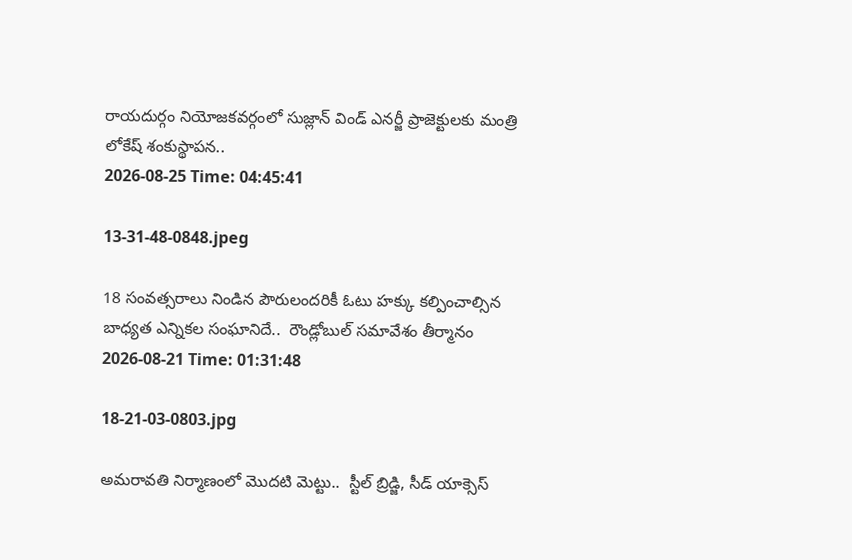రాయదుర్గం నియోజకవర్గంలో సుజ్లాన్ విండ్ ఎనర్జీ ప్రాజెక్టులకు మంత్రి లోకేష్ శంకుస్థాపన..
2026-08-25 Time: 04:45:41

13-31-48-0848.jpeg

18 సంవత్సరాలు నిండిన పౌరులందరికీ ఓటు హక్కు కల్పించాల్సిన బాధ్యత ఎన్నికల సంఘానిదే..  రౌండ్లోబుల్ సమావేశం తీర్మానం
2026-08-21 Time: 01:31:48

18-21-03-0803.jpg

అమరావతి నిర్మాణంలో మొదటి మెట్టు..  స్టీల్ బ్రిడ్జి, సీడ్ యాక్సెస్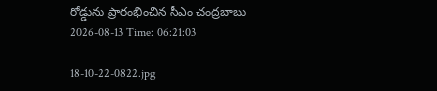రోడ్డును ప్రారంభించిన సీఎం చంద్రబాబు
2026-08-13 Time: 06:21:03

18-10-22-0822.jpg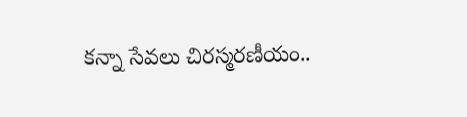కన్నా సేవలు చిరస్మరణీయం..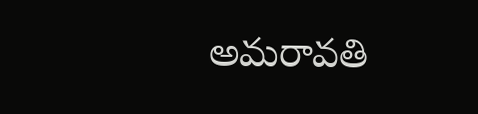అమరావతి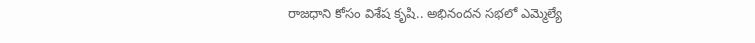రాజధాని కోసం విశేష కృషి.. అభినందన సభలో ఎమ్మెల్యే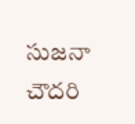సుజనా చౌదరి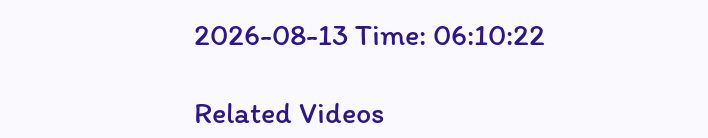2026-08-13 Time: 06:10:22

Related Videos